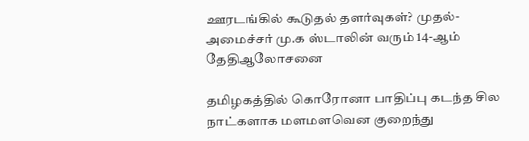ஊரடங்கில் கூடுதல் தளர்வுகள்? முதல்-அமைச்சர் மு.க ஸ்டாலின் வரும் 14-ஆம் தேதிஆலோசனை

தமிழகத்தில் கொரோனா பாதிப்பு கடந்த சில நாட்களாக மளமளவென குறைந்து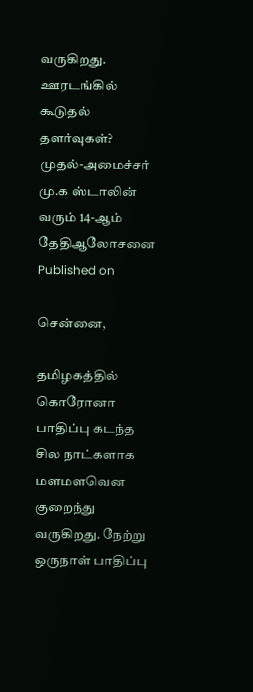வருகிறது.
ஊரடங்கில் கூடுதல் தளர்வுகள்? முதல்-அமைச்சர் மு.க ஸ்டாலின் வரும் 14-ஆம் தேதிஆலோசனை
Published on

சென்னை,

தமிழகத்தில் கொரோனா பாதிப்பு கடந்த சில நாட்களாக மளமளவென குறைந்து வருகிறது. நேற்று ஒருநாள் பாதிப்பு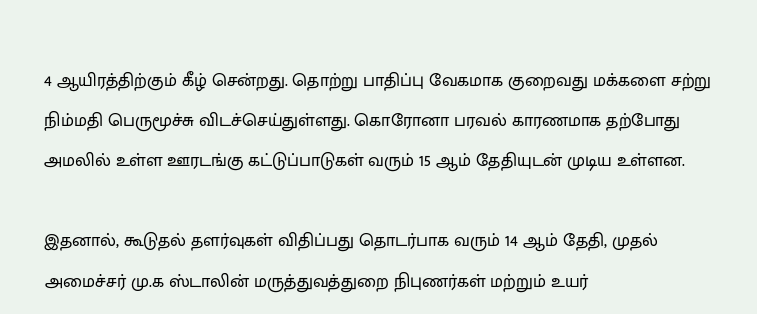4 ஆயிரத்திற்கும் கீழ் சென்றது. தொற்று பாதிப்பு வேகமாக குறைவது மக்களை சற்று நிம்மதி பெருமூச்சு விடச்செய்துள்ளது. கொரோனா பரவல் காரணமாக தற்போது அமலில் உள்ள ஊரடங்கு கட்டுப்பாடுகள் வரும் 15 ஆம் தேதியுடன் முடிய உள்ளன.

இதனால், கூடுதல் தளர்வுகள் விதிப்பது தொடர்பாக வரும் 14 ஆம் தேதி, முதல் அமைச்சர் மு.க ஸ்டாலின் மருத்துவத்துறை நிபுணர்கள் மற்றும் உயர்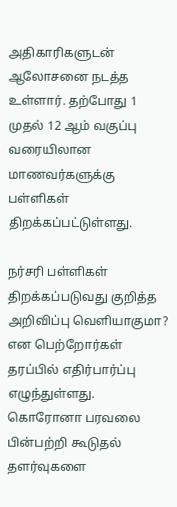அதிகாரிகளுடன் ஆலோசனை நடத்த உள்ளார். தற்போது 1 முதல் 12 ஆம் வகுப்பு வரையிலான மாணவர்களுக்கு பள்ளிகள் திறக்கப்பட்டுள்ளது.

நர்சரி பள்ளிகள் திறக்கப்படுவது குறித்த அறிவிப்பு வெளியாகுமா? என பெற்றோர்கள் தரப்பில் எதிர்பார்ப்பு எழுந்துள்ளது. கொரோனா பரவலை பின்பற்றி கூடுதல் தளர்வுகளை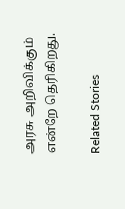அரசு அறிவிக்கும் என்றே தெரிகிறது.

Related Stories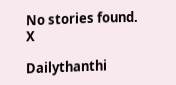No stories found.
X

Dailythanthi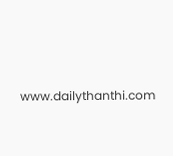www.dailythanthi.com